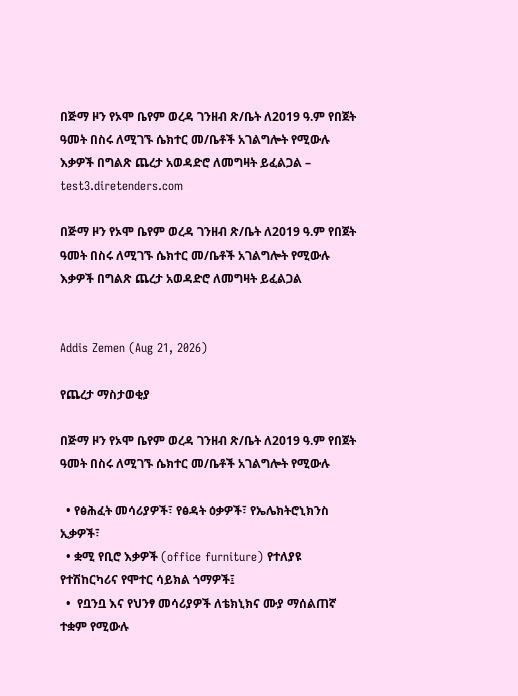በጅማ ዞን የኦሞ ቤየም ወረዳ ገንዘብ ጽ/ቤት ለ2019 ዓ.ም የበጀት ዓመት በስሩ ለሚገኙ ሴክተር መ/ቤቶች አገልግሎት የሚውሉ እቃዎች በግልጽ ጨረታ አወዳድሮ ለመግዛት ይፈልጋል – test3.diretenders.com

በጅማ ዞን የኦሞ ቤየም ወረዳ ገንዘብ ጽ/ቤት ለ2019 ዓ.ም የበጀት ዓመት በስሩ ለሚገኙ ሴክተር መ/ቤቶች አገልግሎት የሚውሉ እቃዎች በግልጽ ጨረታ አወዳድሮ ለመግዛት ይፈልጋል


Addis Zemen (Aug 21, 2026)

የጨረታ ማስታወቂያ

በጅማ ዞን የኦሞ ቤየም ወረዳ ገንዘብ ጽ/ቤት ለ2019 ዓ.ም የበጀት ዓመት በስሩ ለሚገኙ ሴክተር መ/ቤቶች አገልግሎት የሚውሉ

  • የፅሕፈት መሳሪያዎች፣ የፅዳት ዕቃዎች፣ የኤሌክትሮኒክንስ ኢቃዎች፣
  • ቋሚ የቢሮ እቃዎች (office furniture) የተለያዩ የተሽከርካሪና የሞተር ሳይክል ጎማዎች፤
  •  የቧንቧ እና የህንፃ መሳሪያዎች ለቴክኒክና ሙያ ማሰልጠኛ ተቋም የሚውሉ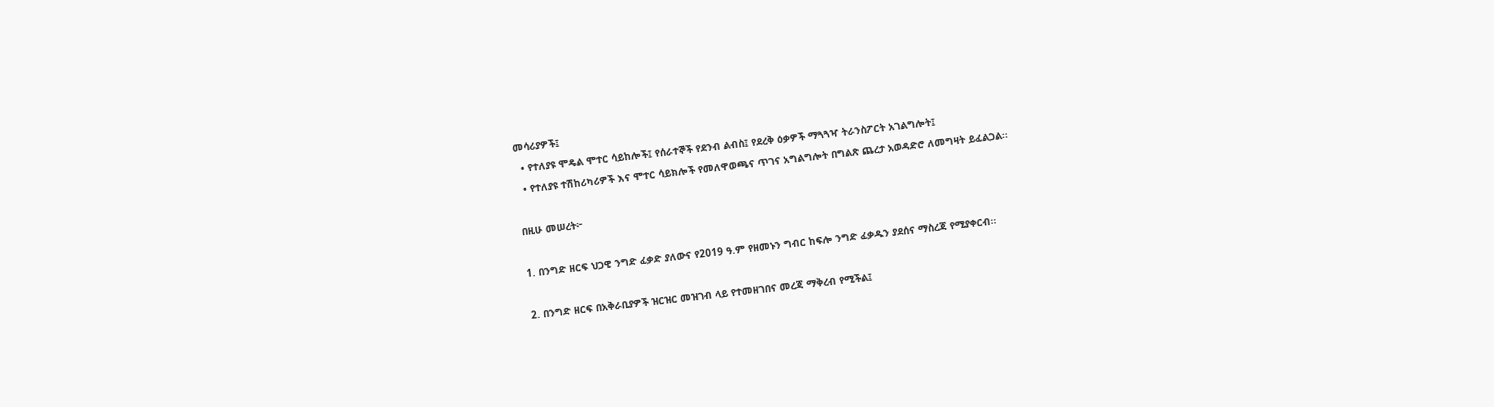መሳሪያዎች፤
  • የተለያዩ ሞዴል ሞተር ሳይከሎች፤ የሰራተኞች የደንብ ልብስ፤ የደረቅ ዕቃዎች ማጓጓዣ ትራንስፖርት አገልግሎት፤
  • የተለያዩ ተሽከሪካሪዎች እና ሞተር ሳይክሎች የመለዋወጫና ጥገና አግልግሎት በግልጽ ጨረታ አወዳድሮ ለመግዛት ይፈልጋል፡፡

በዚሁ መሠረት፦

1. በንግድ ዘርፍ ህጋዊ ንግድ ፈቃድ ያለውና የ2019 ዓ.ም የዘመኑን ግብር ከፍሎ ንግድ ፈቃዱን ያደሰና ማስረጃ የሚያቀርብ፡፡

2. በንግድ ዘርፍ በአቅራቢያዎች ዝርዝር መዝገብ ላይ የተመዘገበና መረጃ ማቅረብ የሚችል፤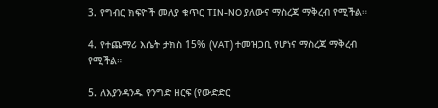3. የግብር ክፍዮች መለያ ቁጥር TIN-NO ያለውና ማስረጃ ማቅረብ የሚችል።

4. የተጨማሪ እሴት ታክስ 15% (VAT) ተመዝጋቢ የሆነና ማስረጃ ማቅረብ የሚችል።

5. ለእያንዳንዱ የንግድ ዘርፍ (የውድድር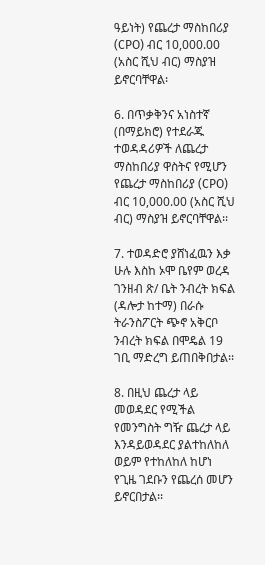ዓይነት) የጨረታ ማስከበሪያ (CPO) ብር 10,000.00 (አስር ሺህ ብር) ማስያዝ ይኖርባቸዋል፡

6. በጥቃቅንና አነስተኛ (በማይክሮ) የተደራጁ ተወዳዳሪዎች ለጨረታ ማስከበሪያ ዋስትና የሚሆን የጨረታ ማስከበሪያ (CPO) ብር 10,000.00 (አስር ሺህ ብር) ማስያዝ ይኖርባቸዋል፡፡

7. ተወዳድሮ ያሸነፈዉን እቃ ሁሉ እስከ ኦሞ ቤየም ወረዳ ገንዘብ ጽ/ ቤት ንብረት ክፍል (ዳሎታ ከተማ) በራሱ ትራንስፖርት ጭኖ አቅርቦ ንብረት ክፍል በሞዴል 19 ገቢ ማድረግ ይጠበቅበታል፡፡

8. በዚህ ጨረታ ላይ መወዳደር የሚችል የመንግስት ግዥ ጨረታ ላይ እንዳይወዳደር ያልተከለከለ ወይም የተከለከለ ከሆነ የጊዜ ገደቡን የጨረሰ መሆን ይኖርበታል፡፡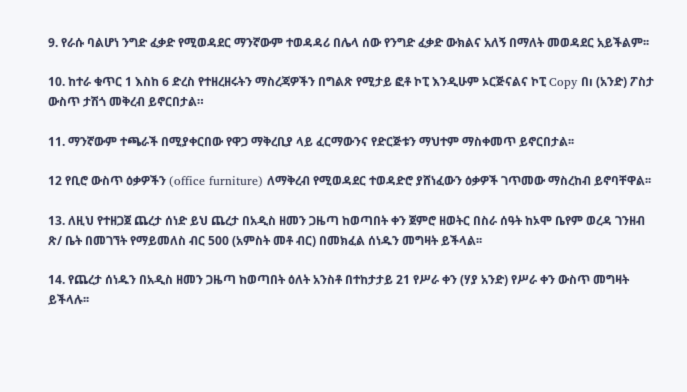9. የራሱ ባልሆነ ንግድ ፈቃድ የሚወዳደር ማንኛውም ተወዳዳሪ በሌላ ሰው የንግድ ፈቃድ ውክልና አለኝ በማለት መወዳደር አይችልም፡፡

10. ከተራ ቁጥር 1 እስከ 6 ድረስ የተዘረዘሩትን ማስረጃዎችን በግልጽ የሚታይ ፎቶ ኮፒ እንዲሁም ኦርጅናልና ኮፒ Copy በı (አንድ) ፖስታ ውስጥ ታሽጎ መቅረብ ይኖርበታል።

11. ማንኛውም ተጫራች በሚያቀርበው የዋጋ ማቅረቢያ ላይ ፈርማውንና የድርጅቱን ማህተም ማስቀመጥ ይኖርበታል፡፡

12 የቢሮ ውስጥ ዕቃዎችን (office furniture) ለማቅረብ የሚወዳደር ተወዳድሮ ያሸነፈውን ዕቃዎች ገጥመው ማስረከብ ይኖባቸዋል፡፡

13. ለዚህ የተዘጋጀ ጨረታ ሰነድ ይህ ጨረታ በአዲስ ዘመን ጋዜጣ ከወጣበት ቀን ጀምሮ ዘወትር በስራ ሰዓት ከኦሞ ቤየም ወረዳ ገንዘብ ጽ/ ቤት በመገኘት የማይመለስ ብር 500 (አምስት መቶ ብር) በመክፈል ሰነዱን መግዛት ይችላል፡፡

14. የጨረታ ሰነዱን በአዲስ ዘመን ጋዜጣ ከወጣበት ዕለት አንስቶ በተከታታይ 21 የሥራ ቀን (ሃያ አንድ) የሥራ ቀን ውስጥ መግዛት ይችላሉ፡፡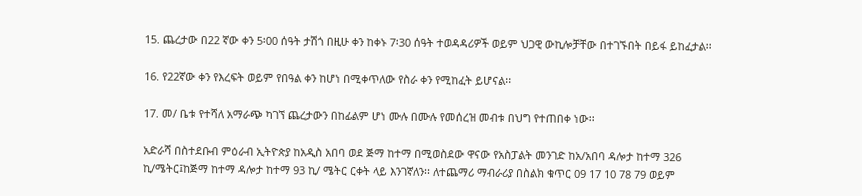15. ጨረታው በ22 ኛው ቀን 5፡00 ሰዓት ታሽጎ በዚሁ ቀን ከቀኑ 7፡30 ሰዓት ተወዳዳሪዎች ወይም ህጋዊ ውኪሎቻቸው በተገኙበት በይፋ ይከፈታል፡፡

16. የ22ኛው ቀን የእረፍት ወይም የበዓል ቀን ከሆነ በሚቀጥለው የስራ ቀን የሚከፈት ይሆናል፡፡

17. መ/ ቤቱ የተሻለ አማራጭ ካገኘ ጨረታውን በከፊልም ሆነ ሙሉ በሙሉ የመሰረዝ መብቱ በህግ የተጠበቀ ነው፡፡

አድራሻ በስተደቡብ ምዕራብ ኢትዮጵያ ከአዲስ አበባ ወደ ጅማ ከተማ በሚወስደው ዋናው የአስፓልት መንገድ ከአ/አበባ ዳሎታ ከተማ 326 ኪ/ሜትር፤ከጅማ ከተማ ዳሎታ ከተማ 93 ኪ/ ሜትር ርቀት ላይ እንገኛለን፡፡ ለተጨማሪ ማብራሪያ በስልክ ቁጥር 09 17 10 78 79 ወይም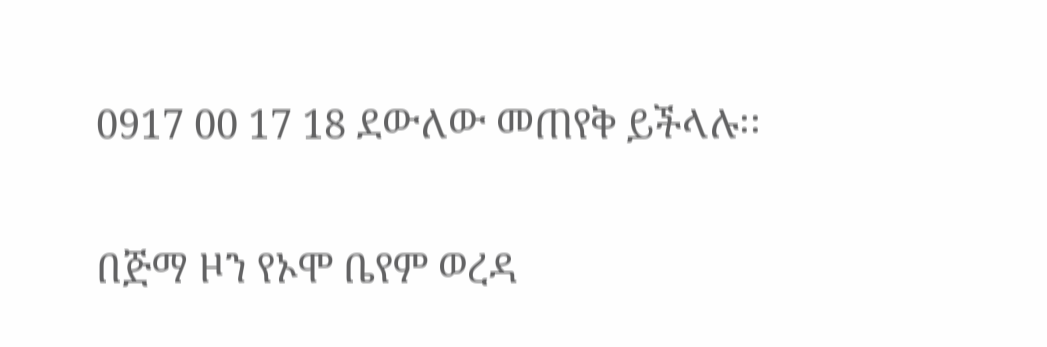0917 00 17 18 ደውለው መጠየቅ ይችላሉ፡፡

በጅማ ዞን የኦሞ ቤየም ወረዳ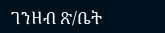ገንዘብ ጽ/ቤት